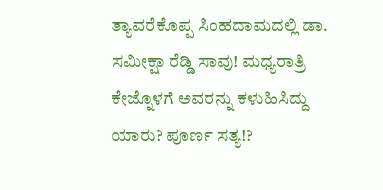ತ್ಯಾವರೆಕೊಪ್ಪ ಸಿಂಹದಾಮದಲ್ಲಿ ಡಾ. ಸಮೀಕ್ಷಾ ರೆಡ್ಡಿ ಸಾವು! ಮಧ್ಯರಾತ್ರಿ ಕೇಜ್ನೊಳಗೆ ಅವರನ್ನು ಕಳುಹಿಸಿದ್ದು ಯಾರು? ಪೂರ್ಣ ಸತ್ಯ!?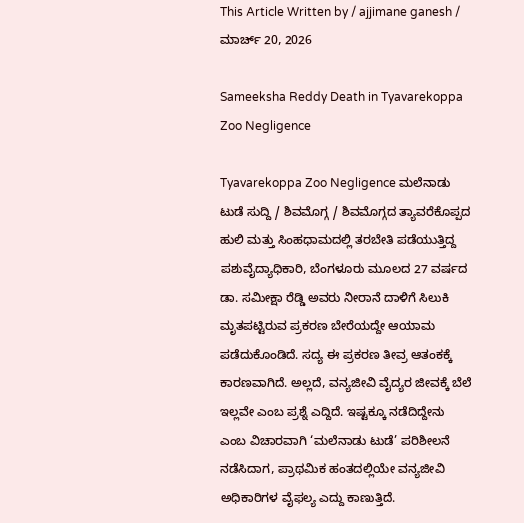This Article Written by / ajjimane ganesh / ಮಾರ್ಚ್ 20, 2026

Sameeksha Reddy Death in Tyavarekoppa Zoo Negligence

Tyavarekoppa Zoo Negligence ಮಲೆನಾಡು ಟುಡೆ ಸುದ್ದಿ / ಶಿವಮೊಗ್ಗ / ಶಿವಮೊಗ್ಗದ ತ್ಯಾವರೆಕೊಪ್ಪದ ಹುಲಿ ಮತ್ತು ಸಿಂಹಧಾಮದಲ್ಲಿ ತರಬೇತಿ ಪಡೆಯುತ್ತಿದ್ದ ಪಶುವೈದ್ಯಾಧಿಕಾರಿ, ಬೆಂಗಳೂರು ಮೂಲದ 27 ವರ್ಷದ ಡಾ. ಸಮೀಕ್ಷಾ ರೆಡ್ಡಿ ಅವರು ನೀರಾನೆ ದಾಳಿಗೆ ಸಿಲುಕಿ ಮೃತಪಟ್ಟಿರುವ ಪ್ರಕರಣ ಬೇರೆಯದ್ದೇ ಆಯಾಮ ಪಡೆದುಕೊಂಡಿದೆ. ಸದ್ಯ ಈ ಪ್ರಕರಣ ತೀವ್ರ ಆತಂಕಕ್ಕೆ ಕಾರಣವಾಗಿದೆ. ಅಲ್ಲದೆ, ವನ್ಯಜೀವಿ ವೈದ್ಯರ ಜೀವಕ್ಕೆ ಬೆಲೆ ಇಲ್ಲವೇ ಎಂಬ ಪ್ರಶ್ನೆ ಎದ್ದಿದೆ. ಇಷ್ಟಕ್ಕೂ ನಡೆದಿದ್ದೇನು ಎಂಬ ವಿಚಾರವಾಗಿ ‘ಮಲೆನಾಡು ಟುಡೆ’ ಪರಿಶೀಲನೆ ನಡೆಸಿದಾಗ, ಪ್ರಾಥಮಿಕ ಹಂತದಲ್ಲಿಯೇ ವನ್ಯಜೀವಿ ಅಧಿಕಾರಿಗಳ ವೈಫಲ್ಯ ಎದ್ದು ಕಾಣುತ್ತಿದೆ.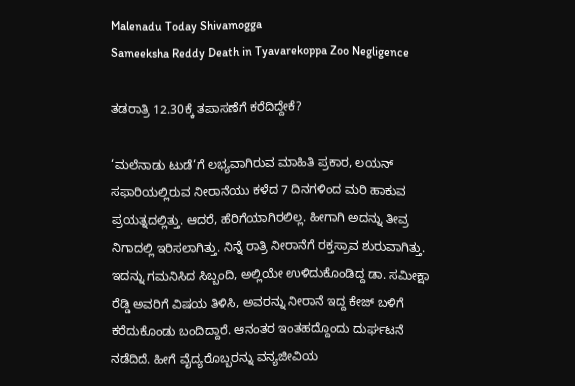Malenadu Today Shivamogga
Sameeksha Reddy Death in Tyavarekoppa Zoo Negligence

ತಡರಾತ್ರಿ 12.30ಕ್ಕೆ ತಪಾಸಣೆಗೆ ಕರೆದಿದ್ದೇಕೆ?

‘ಮಲೆನಾಡು ಟುಡೆ‘ಗೆ ಲಭ್ಯವಾಗಿರುವ ಮಾಹಿತಿ ಪ್ರಕಾರ, ಲಯನ್ ಸಫಾರಿಯಲ್ಲಿರುವ ನೀರಾನೆಯು ಕಳೆದ 7 ದಿನಗಳಿಂದ ಮರಿ ಹಾಕುವ ಪ್ರಯತ್ನದಲ್ಲಿತ್ತು. ಆದರೆ, ಹೆರಿಗೆಯಾಗಿರಲಿಲ್ಲ. ಹೀಗಾಗಿ ಅದನ್ನು ತೀವ್ರ ನಿಗಾದಲ್ಲಿ ಇರಿಸಲಾಗಿತ್ತು. ನಿನ್ನೆ ರಾತ್ರಿ ನೀರಾನೆಗೆ ರಕ್ತಸ್ರಾವ ಶುರುವಾಗಿತ್ತು. ಇದನ್ನು ಗಮನಿಸಿದ ಸಿಬ್ಬಂದಿ, ಅಲ್ಲಿಯೇ ಉಳಿದುಕೊಂಡಿದ್ದ ಡಾ. ಸಮೀಕ್ಷಾ ರೆಡ್ಡಿ ಅವರಿಗೆ ವಿಷಯ ತಿಳಿಸಿ, ಅವರನ್ನು ನೀರಾನೆ ಇದ್ದ ಕೇಜ್ ಬಳಿಗೆ ಕರೆದುಕೊಂಡು ಬಂದಿದ್ದಾರೆ. ಆನಂತರ ಇಂತಹದ್ದೊಂದು ದುರ್ಘಟನೆ ನಡೆದಿದೆ. ಹೀಗೆ ವೈದ್ಯರೊಬ್ಬರನ್ನು ವನ್ಯಜೀವಿಯ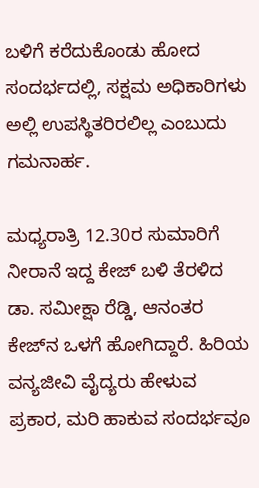ಬಳಿಗೆ ಕರೆದುಕೊಂಡು ಹೋದ ಸಂದರ್ಭದಲ್ಲಿ, ಸಕ್ಷಮ ಅಧಿಕಾರಿಗಳು ಅಲ್ಲಿ ಉಪಸ್ಥಿತರಿರಲಿಲ್ಲ ಎಂಬುದು ಗಮನಾರ್ಹ.

ಮಧ್ಯರಾತ್ರಿ 12.30ರ ಸುಮಾರಿಗೆ ನೀರಾನೆ ಇದ್ದ ಕೇಜ್ ಬಳಿ ತೆರಳಿದ ಡಾ. ಸಮೀಕ್ಷಾ ರೆಡ್ಡಿ, ಆನಂತರ ಕೇಜ್‌ನ ಒಳಗೆ ಹೋಗಿದ್ದಾರೆ. ಹಿರಿಯ ವನ್ಯಜೀವಿ ವೈದ್ಯರು ಹೇಳುವ ಪ್ರಕಾರ, ಮರಿ ಹಾಕುವ ಸಂದರ್ಭವೂ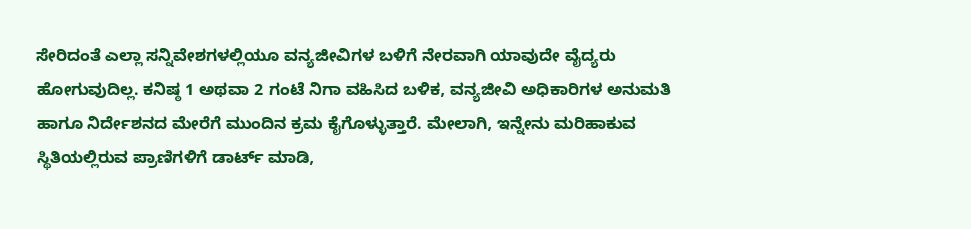ಸೇರಿದಂತೆ ಎಲ್ಲಾ ಸನ್ನಿವೇಶಗಳಲ್ಲಿಯೂ ವನ್ಯಜೀವಿಗಳ ಬಳಿಗೆ ನೇರವಾಗಿ ಯಾವುದೇ ವೈದ್ಯರು ಹೋಗುವುದಿಲ್ಲ. ಕನಿಷ್ಠ 1 ಅಥವಾ 2 ಗಂಟೆ ನಿಗಾ ವಹಿಸಿದ ಬಳಿಕ, ವನ್ಯಜೀವಿ ಅಧಿಕಾರಿಗಳ ಅನುಮತಿ ಹಾಗೂ ನಿರ್ದೇಶನದ ಮೇರೆಗೆ ಮುಂದಿನ ಕ್ರಮ ಕೈಗೊಳ್ಳುತ್ತಾರೆ. ಮೇಲಾಗಿ, ಇನ್ನೇನು ಮರಿಹಾಕುವ ಸ್ಥಿತಿಯಲ್ಲಿರುವ ಪ್ರಾಣಿಗಳಿಗೆ ಡಾರ್ಟ್ ಮಾಡಿ,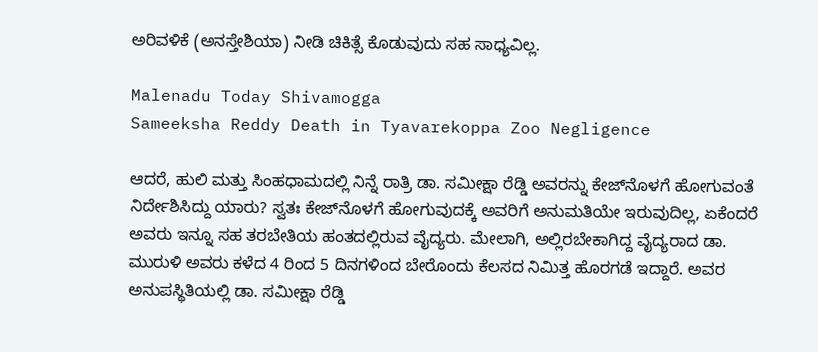ಅರಿವಳಿಕೆ (ಅನಸ್ತೇಶಿಯಾ) ನೀಡಿ ಚಿಕಿತ್ಸೆ ಕೊಡುವುದು ಸಹ ಸಾಧ್ಯವಿಲ್ಲ.

Malenadu Today Shivamogga
Sameeksha Reddy Death in Tyavarekoppa Zoo Negligence

ಆದರೆ, ಹುಲಿ ಮತ್ತು ಸಿಂಹಧಾಮದಲ್ಲಿ ನಿನ್ನೆ ರಾತ್ರಿ ಡಾ. ಸಮೀಕ್ಷಾ ರೆಡ್ಡಿ ಅವರನ್ನು ಕೇಜ್‌ನೊಳಗೆ ಹೋಗುವಂತೆ ನಿರ್ದೇಶಿಸಿದ್ದು ಯಾರು? ಸ್ವತಃ ಕೇಜ್‌ನೊಳಗೆ ಹೋಗುವುದಕ್ಕೆ ಅವರಿಗೆ ಅನುಮತಿಯೇ ಇರುವುದಿಲ್ಲ, ಏಕೆಂದರೆ ಅವರು ಇನ್ನೂ ಸಹ ತರಬೇತಿಯ ಹಂತದಲ್ಲಿರುವ ವೈದ್ಯರು. ಮೇಲಾಗಿ, ಅಲ್ಲಿರಬೇಕಾಗಿದ್ದ ವೈದ್ಯರಾದ ಡಾ. ಮುರುಳಿ ಅವರು ಕಳೆದ 4 ರಿಂದ 5 ದಿನಗಳಿಂದ ಬೇರೊಂದು ಕೆಲಸದ ನಿಮಿತ್ತ ಹೊರಗಡೆ ಇದ್ದಾರೆ. ಅವರ ಅನುಪಸ್ಥಿತಿಯಲ್ಲಿ ಡಾ. ಸಮೀಕ್ಷಾ ರೆಡ್ಡಿ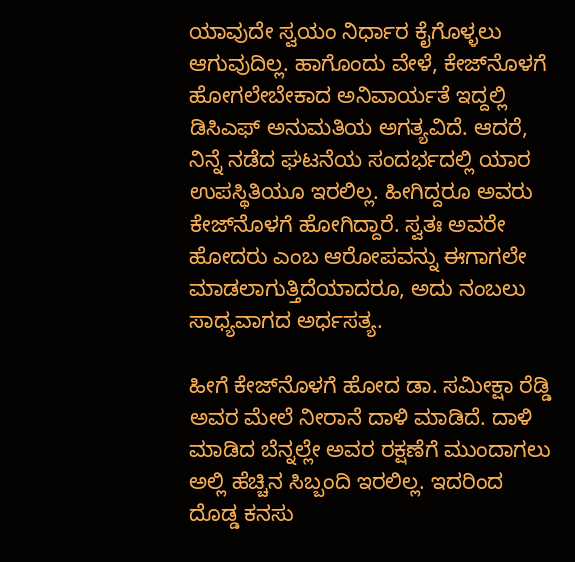ಯಾವುದೇ ಸ್ವಯಂ ನಿರ್ಧಾರ ಕೈಗೊಳ್ಳಲು ಆಗುವುದಿಲ್ಲ. ಹಾಗೊಂದು ವೇಳೆ, ಕೇಜ್‌ನೊಳಗೆ ಹೋಗಲೇಬೇಕಾದ ಅನಿವಾರ್ಯತೆ ಇದ್ದಲ್ಲಿ ಡಿಸಿಎಫ್ ಅನುಮತಿಯ ಅಗತ್ಯವಿದೆ. ಆದರೆ, ನಿನ್ನೆ ನಡೆದ ಘಟನೆಯ ಸಂದರ್ಭದಲ್ಲಿ ಯಾರ ಉಪಸ್ಥಿತಿಯೂ ಇರಲಿಲ್ಲ. ಹೀಗಿದ್ದರೂ ಅವರು ಕೇಜ್‌ನೊಳಗೆ ಹೋಗಿದ್ದಾರೆ. ಸ್ವತಃ ಅವರೇ ಹೋದರು ಎಂಬ ಆರೋಪವನ್ನು ಈಗಾಗಲೇ ಮಾಡಲಾಗುತ್ತಿದೆಯಾದರೂ, ಅದು ನಂಬಲು ಸಾಧ್ಯವಾಗದ ಅರ್ಧಸತ್ಯ.

ಹೀಗೆ ಕೇಜ್‌ನೊಳಗೆ ಹೋದ ಡಾ. ಸಮೀಕ್ಷಾ ರೆಡ್ಡಿ ಅವರ ಮೇಲೆ ನೀರಾನೆ ದಾಳಿ ಮಾಡಿದೆ. ದಾಳಿ ಮಾಡಿದ ಬೆನ್ನಲ್ಲೇ ಅವರ ರಕ್ಷಣೆಗೆ ಮುಂದಾಗಲು ಅಲ್ಲಿ ಹೆಚ್ಚಿನ ಸಿಬ್ಬಂದಿ ಇರಲಿಲ್ಲ. ಇದರಿಂದ ದೊಡ್ಡ ಕನಸು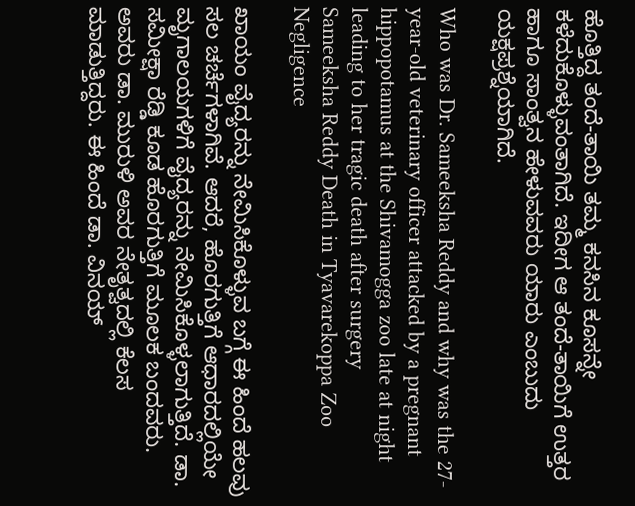ಹೊತ್ತಿದ್ದ ತಂದೆ-ತಾಯಿ ತಮ್ಮ ಕನಸಿನ ಕೂಸನ್ನೇ ಕಳೆದುಕೊಳ್ಳುವಂತಾಗಿದೆ. ಇದೀಗ ಆ ತಂದೆ-ತಾಯಿಗೆ ಉತ್ತರ ಹಾಗೂ ಸಾಂತ್ವನ ಹೇಳುವವರು ಯಾರು ಎಂಬುದು ಯಕ್ಷಪ್ರಶ್ನೆಯಾಗಿದೆ.

Who was Dr. Sameeksha Reddy and why was the 27-year-old veterinary officer attacked by a pregnant hippopotamus at the Shivamogga zoo late at night leading to her tragic death after surgery
Sameeksha Reddy Death in Tyavarekoppa Zoo Negligence

ಖಾಯಂ ವೈದ್ಯರನ್ನು ನೇಮಿಸಿಕೊಳ್ಳುವ ಬಗ್ಗೆ ಈ ಹಿಂದೆ ಹಲವು ಸಲ ಚರ್ಚೆಗಳಾಗಿವೆ. ಆದರೆ, ಹೊರಗುತ್ತಿಗೆ ಆಧಾರದಲ್ಲಿಯೇ ಮೃಗಾಲಯಗಳಿಗೆ ವೈದ್ಯರನ್ನು ನೇಮಿಸಿಕೊಳ್ಳಲಾಗುತ್ತಿದೆ. ಡಾ. ಸಮೀಕ್ಷಾ ರೆಡ್ಡಿ ಕೂಡ ಹೊರಗುತ್ತಿಗೆ ಮೂಲಕ ಬಂದವರು. ಅವರು ಡಾ. ಮುರುಳಿ ಅವರ ನೇತೃತ್ವದಲ್ಲಿ ಕೆಲಸ ಮಾಡುತ್ತಿದ್ದರು. ಈ ಹಿಂದೆ ಡಾ. ವಿನಯ್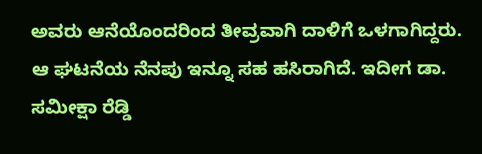ಅವರು ಆನೆಯೊಂದರಿಂದ ತೀವ್ರವಾಗಿ ದಾಳಿಗೆ ಒಳಗಾಗಿದ್ದರು. ಆ ಘಟನೆಯ ನೆನಪು ಇನ್ನೂ ಸಹ ಹಸಿರಾಗಿದೆ. ಇದೀಗ ಡಾ. ಸಮೀಕ್ಷಾ ರೆಡ್ಡಿ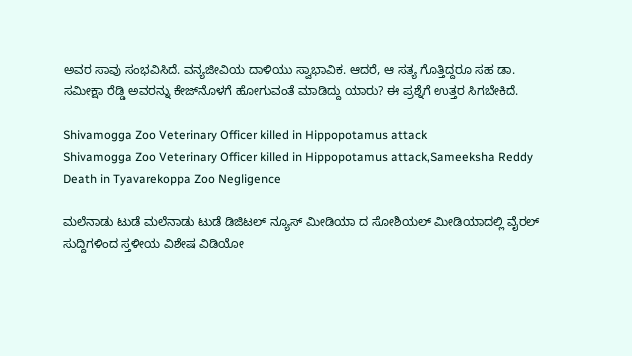ಅವರ ಸಾವು ಸಂಭವಿಸಿದೆ. ವನ್ಯಜೀವಿಯ ದಾಳಿಯು ಸ್ವಾಭಾವಿಕ. ಆದರೆ, ಆ ಸತ್ಯ ಗೊತ್ತಿದ್ದರೂ ಸಹ ಡಾ. ಸಮೀಕ್ಷಾ ರೆಡ್ಡಿ ಅವರನ್ನು ಕೇಜ್‌ನೊಳಗೆ ಹೋಗುವಂತೆ ಮಾಡಿದ್ದು ಯಾರು? ಈ ಪ್ರಶ್ನೆಗೆ ಉತ್ತರ ಸಿಗಬೇಕಿದೆ.

Shivamogga Zoo Veterinary Officer killed in Hippopotamus attack
Shivamogga Zoo Veterinary Officer killed in Hippopotamus attack,Sameeksha Reddy Death in Tyavarekoppa Zoo Negligence

ಮಲೆನಾಡು ಟುಡೆ ಮಲೆನಾಡು ಟುಡೆ ಡಿಜಿಟಲ್ ನ್ಯೂಸ್ ಮೀಡಿಯಾ ದ ಸೋಶಿಯಲ್ ಮೀಡಿಯಾದಲ್ಲಿ ವೈರಲ್ ಸುದ್ದಿಗಳಿಂದ ಸ್ತಳೀಯ ವಿಶೇಷ ವಿಡಿಯೋ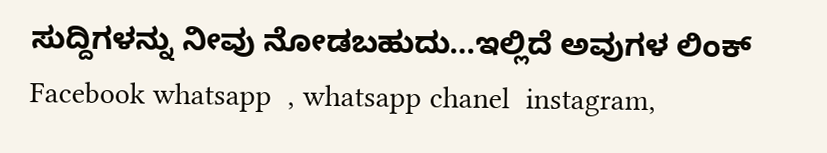ಸುದ್ದಿಗಳನ್ನು ನೀವು ನೋಡಬಹುದು…ಇಲ್ಲಿದೆ ಅವುಗಳ ಲಿಂಕ್  Facebook whatsapp  , whatsapp chanel  instagram,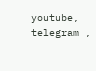youtube,  telegram ,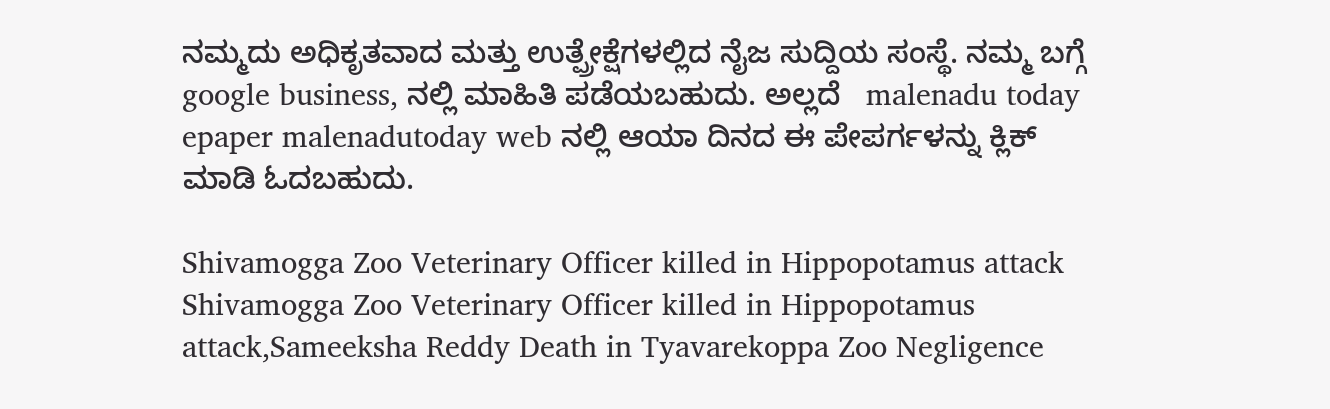ನಮ್ಮದು ಅಧಿಕೃತವಾದ ಮತ್ತು ಉತ್ಪ್ರೇಕ್ಷೆಗಳಲ್ಲಿದ ನೈಜ ಸುದ್ದಿಯ ಸಂಸ್ಥೆ. ನಮ್ಮ ಬಗ್ಗೆ  google business, ನಲ್ಲಿ ಮಾಹಿತಿ ಪಡೆಯಬಹುದು. ಅಲ್ಲದೆ   malenadu today epaper malenadutoday web ನಲ್ಲಿ ಆಯಾ ದಿನದ ಈ ಪೇಪರ್ಗಳನ್ನು ಕ್ಲಿಕ್ ಮಾಡಿ ಓದಬಹುದು.

Shivamogga Zoo Veterinary Officer killed in Hippopotamus attack
Shivamogga Zoo Veterinary Officer killed in Hippopotamus attack,Sameeksha Reddy Death in Tyavarekoppa Zoo Negligence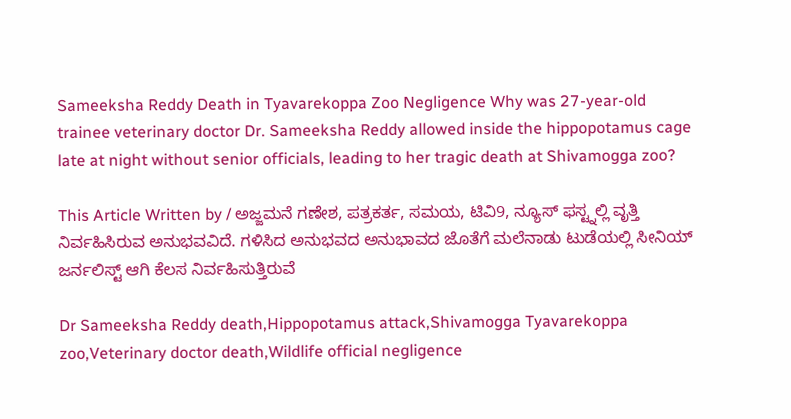Sameeksha Reddy Death in Tyavarekoppa Zoo Negligence Why was 27-year-old trainee veterinary doctor Dr. Sameeksha Reddy allowed inside the hippopotamus cage late at night without senior officials, leading to her tragic death at Shivamogga zoo?

This Article Written by / ಅಜ್ಜಮನೆ ಗಣೇಶ, ಪತ್ರಕರ್ತ, ಸಮಯ, ಟಿವಿ9, ನ್ಯೂಸ್ ಫಸ್ಟ್ನಲ್ಲಿ ವೃತ್ತಿ ನಿರ್ವಹಿಸಿರುವ ಅನುಭವವಿದೆ. ಗಳಿಸಿದ ಅನುಭವದ ಅನುಭಾವದ ಜೊತೆಗೆ ಮಲೆನಾಡು ಟುಡೆಯಲ್ಲಿ ಸೀನಿಯ್ ಜರ್ನಲಿಸ್ಟ್ ಆಗಿ ಕೆಲಸ ನಿರ್ವಹಿಸುತ್ತಿರುವೆ

Dr Sameeksha Reddy death,Hippopotamus attack,Shivamogga Tyavarekoppa zoo,Veterinary doctor death,Wildlife official negligence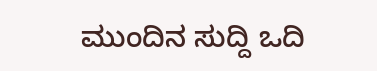ಮುಂದಿನ ಸುದ್ದಿ ಒದಿ